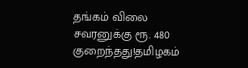தங்கம் விலை சவரனுக்கு ரூ. 480 குறைந்தது!தமிழகம்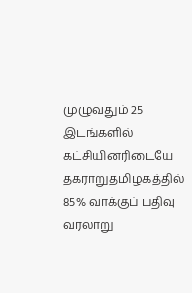முழுவதும் 25 இடங்களில் கட்சியினரிடையே தகராறுதமிழகத்தில் 85% வாக்குப் பதிவு வரலாறு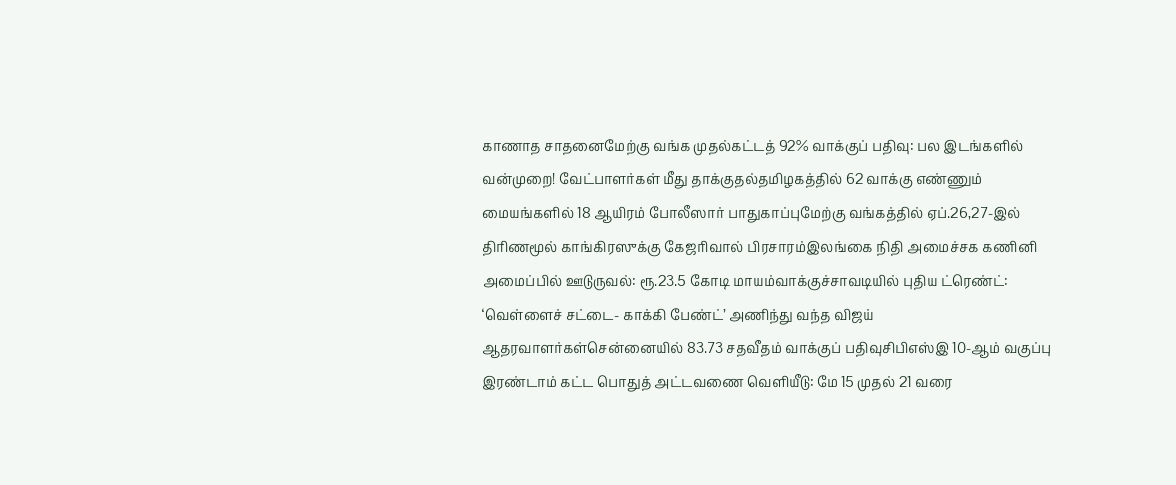காணாத சாதனைமேற்கு வங்க முதல்கட்டத் 92% வாக்குப் பதிவு: பல இடங்களில் வன்முறை! வேட்பாளர்கள் மீது தாக்குதல்தமிழகத்தில் 62 வாக்கு எண்ணும் மையங்களில் 18 ஆயிரம் போலீஸார் பாதுகாப்புமேற்கு வங்கத்தில் ஏப்.26,27-இல் திரிணமூல் காங்கிரஸுக்கு கேஜரிவால் பிரசாரம்இலங்கை நிதி அமைச்சக கணினி அமைப்பில் ஊடுருவல்: ரூ.23.5 கோடி மாயம்வாக்குச்சாவடியில் புதிய ட்ரெண்ட்: ‘வெள்ளைச் சட்டை- காக்கி பேண்ட்’ அணிந்து வந்த விஜய் ஆதரவாளர்கள்சென்னையில் 83.73 சதவீதம் வாக்குப் பதிவுசிபிஎஸ்இ 10-ஆம் வகுப்பு இரண்டாம் கட்ட பொதுத் அட்டவணை வெளியீடு: மே 15 முதல் 21 வரை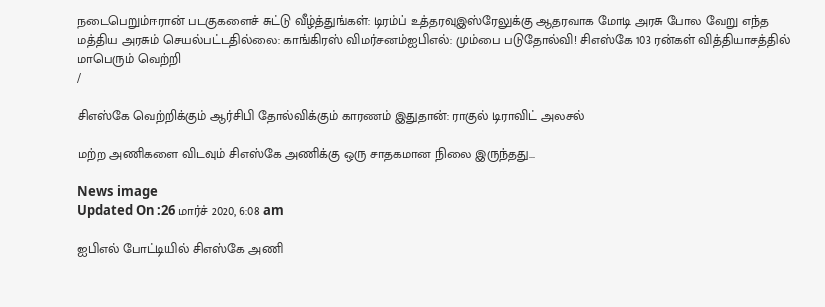நடைபெறும்ஈரான் படகுகளைச் சுட்டு வீழ்த்துங்கள்: டிரம்ப் உத்தரவுஇஸ்ரேலுக்கு ஆதரவாக மோடி அரசு போல வேறு எந்த மத்திய அரசும் செயல்பட்டதில்லை: காங்கிரஸ் விமர்சனம்ஐபிஎல்: மும்பை படுதோல்வி! சிஎஸ்கே 103 ரன்கள் வித்தியாசத்தில் மாபெரும் வெற்றி
/

சிஎஸ்கே வெற்றிக்கும் ஆர்சிபி தோல்விக்கும் காரணம் இதுதான்: ராகுல் டிராவிட் அலசல்

மற்ற அணிகளை விடவும் சிஎஸ்கே அணிக்கு ஒரு சாதகமான நிலை இருந்தது...

News image
Updated On :26 மார்ச் 2020, 6:08 am

ஐபிஎல் போட்டியில் சிஎஸ்கே அணி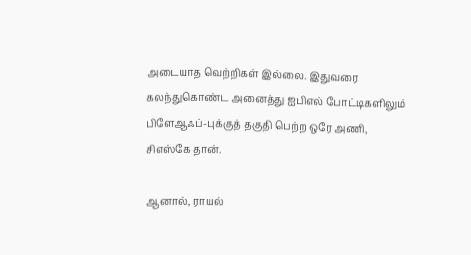அடையாத வெற்றிகள் இல்லை. இதுவரை கலந்துகொண்ட அனைத்து ஐபிஎல் போட்டிகளிலும் பிளேஆஃப்-புக்குத் தகுதி பெற்ற ஒரே அணி, சிஎஸ்கே தான்.

ஆனால், ராயல்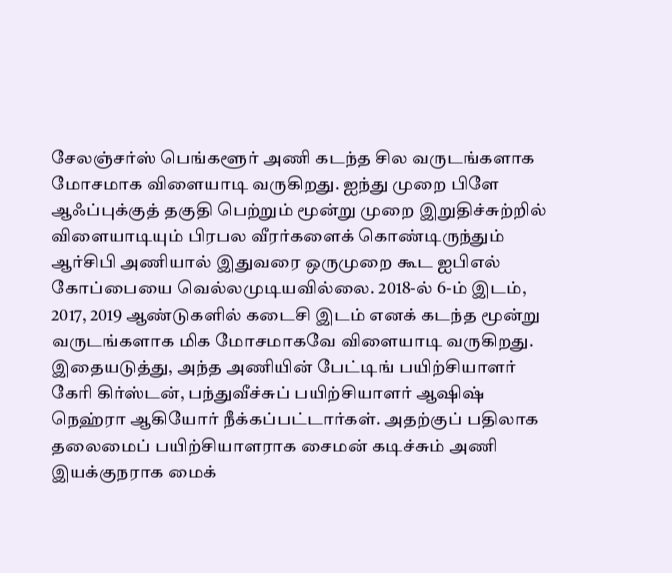சேலஞ்சர்ஸ் பெங்களூர் அணி கடந்த சில வருடங்களாக மோசமாக விளையாடி வருகிறது. ஐந்து முறை பிளே ஆஃப்புக்குத் தகுதி பெற்றும் மூன்று முறை இறுதிச்சுற்றில் விளையாடியும் பிரபல வீரர்களைக் கொண்டிருந்தும் ஆர்சிபி அணியால் இதுவரை ஒருமுறை கூட ஐபிஎல் கோப்பையை வெல்லமுடியவில்லை. 2018-ல் 6-ம் இடம், 2017, 2019 ஆண்டுகளில் கடைசி இடம் எனக் கடந்த மூன்று வருடங்களாக மிக மோசமாகவே விளையாடி வருகிறது. இதையடுத்து, அந்த அணியின் பேட்டிங் பயிற்சியாளர் கேரி கிர்ஸ்டன், பந்துவீச்சுப் பயிற்சியாளர் ஆஷிஷ் நெஹ்ரா ஆகியோர் நீக்கப்பட்டார்கள். அதற்குப் பதிலாக தலைமைப் பயிற்சியாளராக சைமன் கடிச்சும் அணி இயக்குநராக மைக்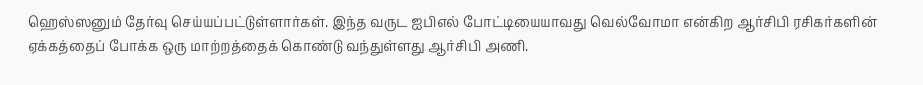ஹெஸ்ஸனும் தேர்வு செய்யப்பட்டுள்ளார்கள். இந்த வருட ஐபிஎல் போட்டியையாவது வெல்வோமா என்கிற ஆர்சிபி ரசிகர்களின் ஏக்கத்தைப் போக்க ஒரு மாற்றத்தைக் கொண்டு வந்துள்ளது ஆர்சிபி அணி.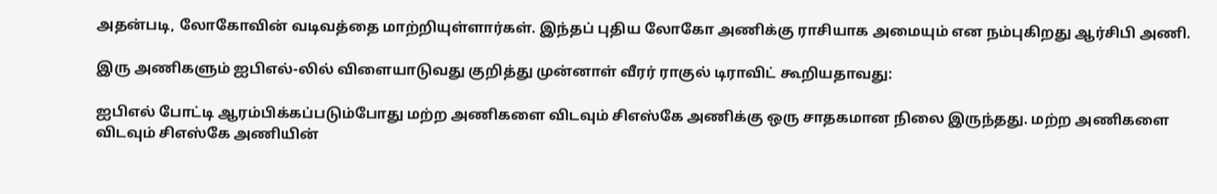அதன்படி, லோகோவின் வடிவத்தை மாற்றியுள்ளார்கள். இந்தப் புதிய லோகோ அணிக்கு ராசியாக அமையும் என நம்புகிறது ஆர்சிபி அணி.

இரு அணிகளும் ஐபிஎல்-லில் விளையாடுவது குறித்து முன்னாள் வீரர் ராகுல் டிராவிட் கூறியதாவது:

ஐபிஎல் போட்டி ஆரம்பிக்கப்படும்போது மற்ற அணிகளை விடவும் சிஎஸ்கே அணிக்கு ஒரு சாதகமான நிலை இருந்தது. மற்ற அணிகளை விடவும் சிஎஸ்கே அணியின்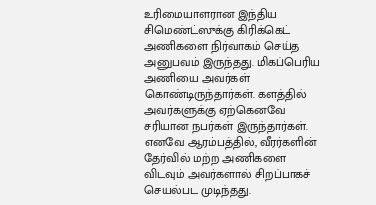உரிமையாளரான இந்திய சிமெண்ட்ஸுக்கு கிரிக்கெட் அணிகளை நிர்வாகம் செய்த அனுபவம் இருந்தது. மிகப்பெரிய அணியை அவர்கள் கொண்டிருந்தார்கள். களத்தில் அவர்களுக்கு ஏற்கெனவே சரியான நபர்கள் இருந்தார்கள். எனவே ஆரம்பத்தில், வீரர்களின் தேர்வில் மற்ற அணிகளை விடவும் அவர்களால் சிறப்பாகச் செயல்பட முடிந்தது.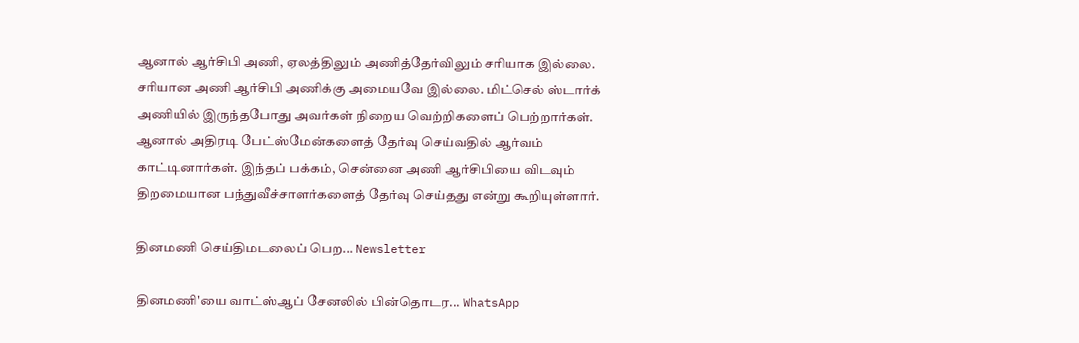ஆனால் ஆர்சிபி அணி, ஏலத்திலும் அணித்தேர்விலும் சரியாக இல்லை. சரியான அணி ஆர்சிபி அணிக்கு அமையவே இல்லை. மிட்செல் ஸ்டார்க் அணியில் இருந்தபோது அவர்கள் நிறைய வெற்றிகளைப் பெற்றார்கள். ஆனால் அதிரடி பேட்ஸ்மேன்களைத் தேர்வு செய்வதில் ஆர்வம் காட்டினார்கள். இந்தப் பக்கம், சென்னை அணி ஆர்சிபியை விடவும் திறமையான பந்துவீச்சாளர்களைத் தேர்வு செய்தது என்று கூறியுள்ளார்.

தினமணி செய்திமடலைப் பெற... Newsletter

தினமணி'யை வாட்ஸ்ஆப் சேனலில் பின்தொடர... WhatsApp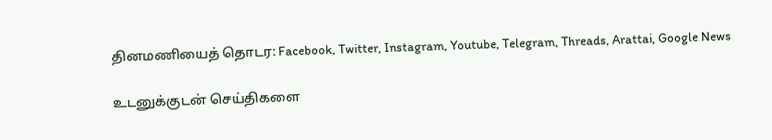தினமணியைத் தொடர: Facebook, Twitter, Instagram, Youtube, Telegram, Threads, Arattai, Google News

உடனுக்குடன் செய்திகளை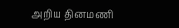அறிய தினமணி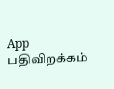App பதிவிறக்கம்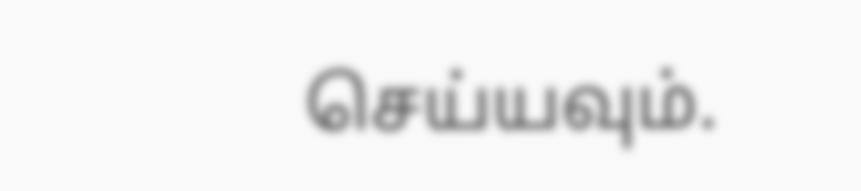செய்யவும்.